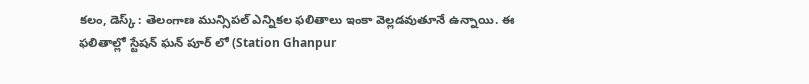కలం, డెస్క్ : తెలంగాణ మున్సిపల్ ఎన్నికల ఫలితాలు ఇంకా వెల్లడవుతూనే ఉన్నాయి. ఈ ఫలితాల్లో స్టేషన్ ఘన్ పూర్ లో (Station Ghanpur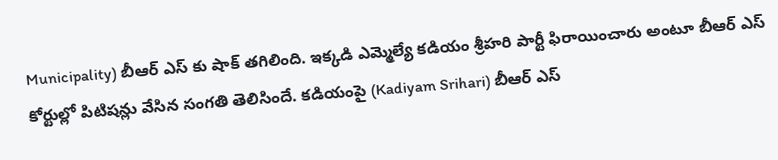Municipality) బీఆర్ ఎస్ కు షాక్ తగిలింది. ఇక్కడి ఎమ్మెల్యే కడియం శ్రీహరి పార్టీ ఫిరాయించారు అంటూ బీఆర్ ఎస్ కోర్టుల్లో పిటిషన్లు వేసిన సంగతి తెలిసిందే. కడియంపై (Kadiyam Srihari) బీఆర్ ఎస్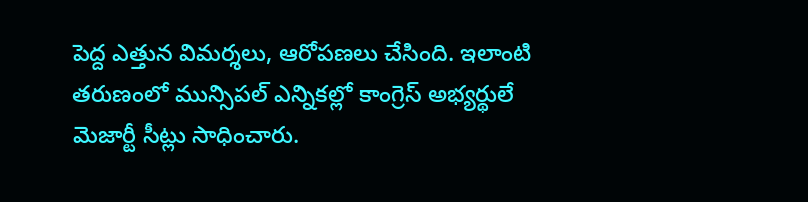పెద్ద ఎత్తున విమర్శలు, ఆరోపణలు చేసింది. ఇలాంటి తరుణంలో మున్సిపల్ ఎన్నికల్లో కాంగ్రెస్ అభ్యర్థులే మెజార్టీ సీట్లు సాధించారు.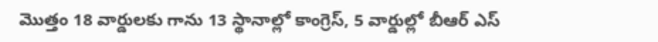మొత్తం 18 వార్డులకు గాను 13 స్థానాల్లో కాంగ్రెస్, 5 వార్డుల్లో బీఆర్ ఎస్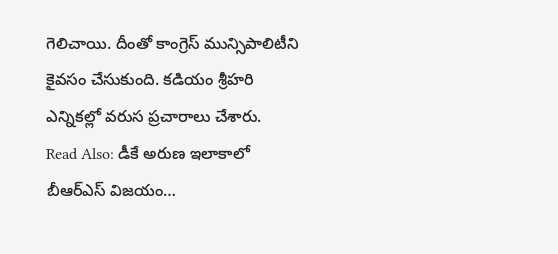గెలిచాయి. దీంతో కాంగ్రెస్ మున్సిపాలిటీని కైవసం చేసుకుంది. కడియం శ్రీహరి ఎన్నికల్లో వరుస ప్రచారాలు చేశారు.
Read Also: డీకే అరుణ ఇలాకాలో బీఆర్ఎస్ విజయం…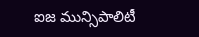ఐజ మున్సిపాలిటీ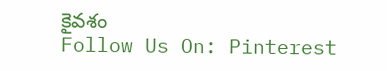కైవశం
Follow Us On: Pinterest